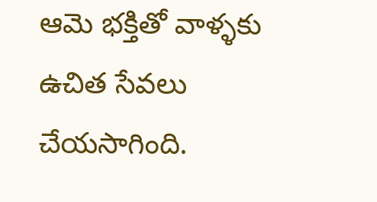ఆమె భక్తితో వాళ్ళకు ఉచిత సేవలు చేయసాగింది.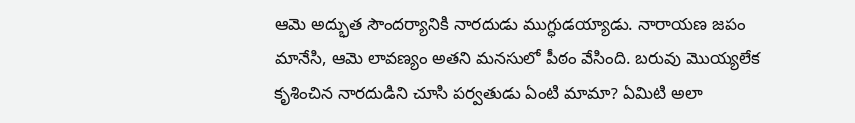ఆమె అద్భుత సౌందర్యానికి నారదుడు ముగ్ధుడయ్యాడు. నారాయణ జపం మానేసి, ఆమె లావణ్యం అతని మనసులో పీఠం వేసింది. బరువు మొయ్యలేక కృశించిన నారదుడిని చూసి పర్వతుడు ఏంటి మామా? ఏమిటి అలా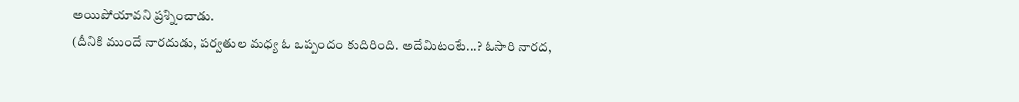అయిపోయావని ప్రశ్నించాడు.
(దీనికి ముందే నారదుడు, పర్వతుల మధ్య ఓ ఒప్పందం కుదిరింది. అదేమిటంటే...? ఓసారి నారద,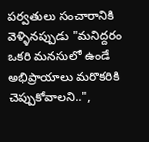పర్వతులు సంచారానికి వెళ్ళినప్పుడు "మనిద్దరం ఒకరి మనసులో ఉండే అభిప్రాయాలు మరొకరికి చెప్పుకోవాలని..",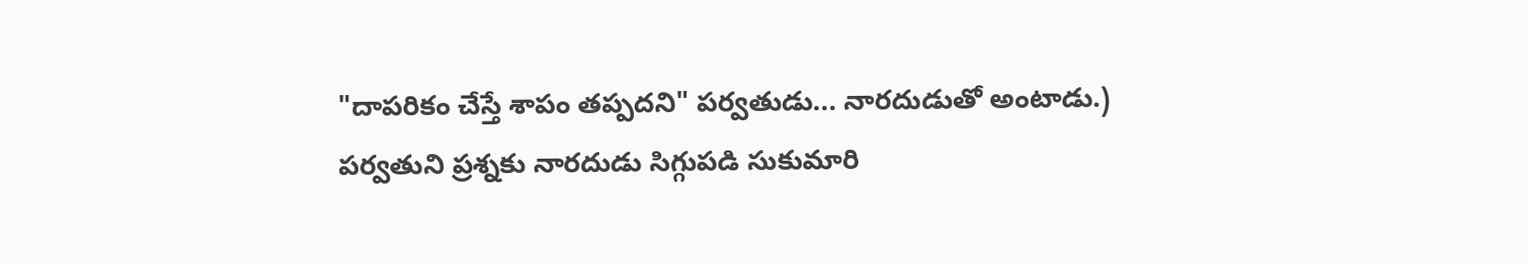"దాపరికం చేస్తే శాపం తప్పదని" పర్వతుడు... నారదుడుతో అంటాడు.)
పర్వతుని ప్రశ్నకు నారదుడు సిగ్గుపడి సుకుమారి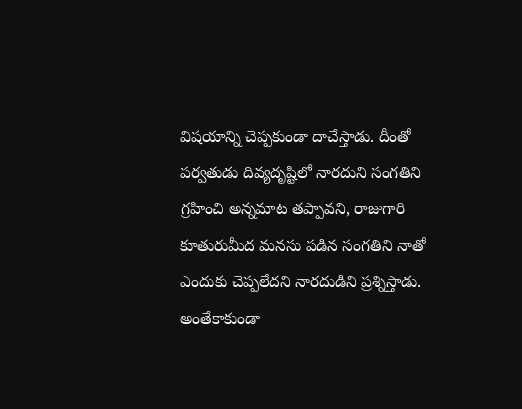విషయాన్ని చెప్పకుండా దాచేస్తాడు. దీంతో పర్వతుడు దివ్యదృష్టిలో నారదుని సంగతిని గ్రహించి అన్నమాట తప్పావని, రాజుగారి కూతురుమీద మనసు పడిన సంగతిని నాతో ఎందుకు చెప్పలేదని నారదుడిని ప్రశ్నిస్తాడు.
అంతేకాకుండా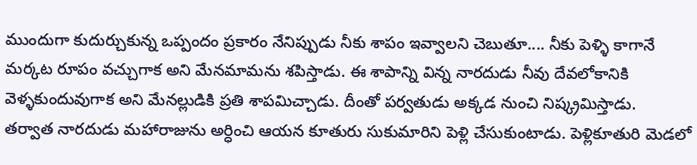ముందుగా కుదుర్చుకున్న ఒప్పందం ప్రకారం నేనిప్పుడు నీకు శాపం ఇవ్వాలని చెబుతూ.... నీకు పెళ్ళి కాగానే మర్కట రూపం వచ్చుగాక అని మేనమామను శపిస్తాడు. ఈ శాపాన్ని విన్న నారదుడు నీవు దేవలోకానికి వెళ్ళకుందువుగాక అని మేనల్లుడికి ప్రతి శాపమిచ్చాడు. దీంతో పర్వతుడు అక్కడ నుంచి నిష్క్రమిస్తాడు.
తర్వాత నారదుడు మహారాజును అర్ధించి ఆయన కూతురు సుకుమారిని పెళ్లి చేసుకుంటాడు. పెళ్లికూతురి మెడలో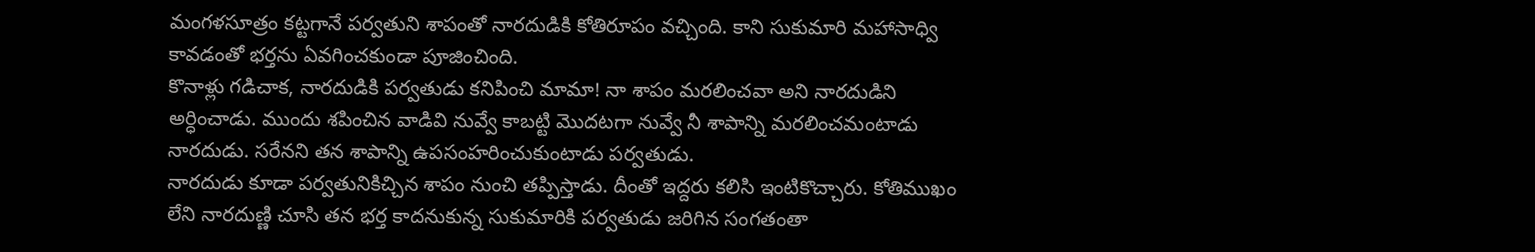మంగళసూత్రం కట్టగానే పర్వతుని శాపంతో నారదుడికి కోతిరూపం వచ్చింది. కాని సుకుమారి మహాసాధ్వి కావడంతో భర్తను ఏవగించకుండా పూజించింది.
కొనాళ్లు గడిచాక, నారదుడికి పర్వతుడు కనిపించి మామా! నా శాపం మరలించవా అని నారదుడిని అర్ధించాడు. ముందు శపించిన వాడివి నువ్వే కాబట్టి మొదటగా నువ్వే నీ శాపాన్ని మరలించమంటాడు నారదుడు. సరేనని తన శాపాన్ని ఉపసంహరించుకుంటాడు పర్వతుడు.
నారదుడు కూడా పర్వతునికిచ్చిన శాపం నుంచి తప్పిస్తాడు. దీంతో ఇద్దరు కలిసి ఇంటికొచ్చారు. కోతిముఖం లేని నారదుణ్ణి చూసి తన భర్త కాదనుకున్న సుకుమారికి పర్వతుడు జరిగిన సంగతంతా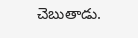చెబుతాడు.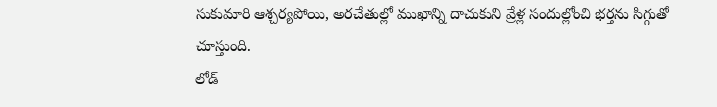సుకుమారి ఆశ్చర్యపోయి, అరచేతుల్లో ముఖాన్ని దాచుకుని వ్రేళ్ల సందుల్లోంచి భర్తను సిగ్గుతో చూస్తుంది.
లోడ్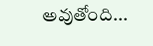అవుతోంది...